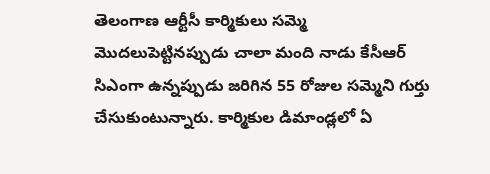తెలంగాణ ఆర్టీసీ కార్మికులు సమ్మె మొదలుపెట్టినప్పుడు చాలా మంది నాడు కేసీఆర్ సిఎంగా ఉన్నప్పుడు జరిగిన 55 రోజుల సమ్మెని గుర్తు చేసుకుంటున్నారు. కార్మికుల డిమాండ్లలో ఏ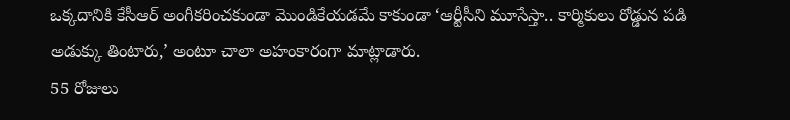ఒక్కదానికి కేసీఆర్ అంగీకరించకుండా మొండికేయడమే కాకుండా ‘ఆర్టీసీని మూసేస్తా.. కార్మికులు రోడ్డున పడి అడుక్కు తింటారు,’ అంటూ చాలా అహంకారంగా మాట్లాడారు.
55 రోజులు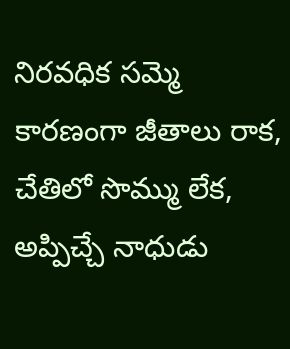నిరవధిక సమ్మె కారణంగా జీతాలు రాక, చేతిలో సొమ్ము లేక, అప్పిచ్చే నాధుడు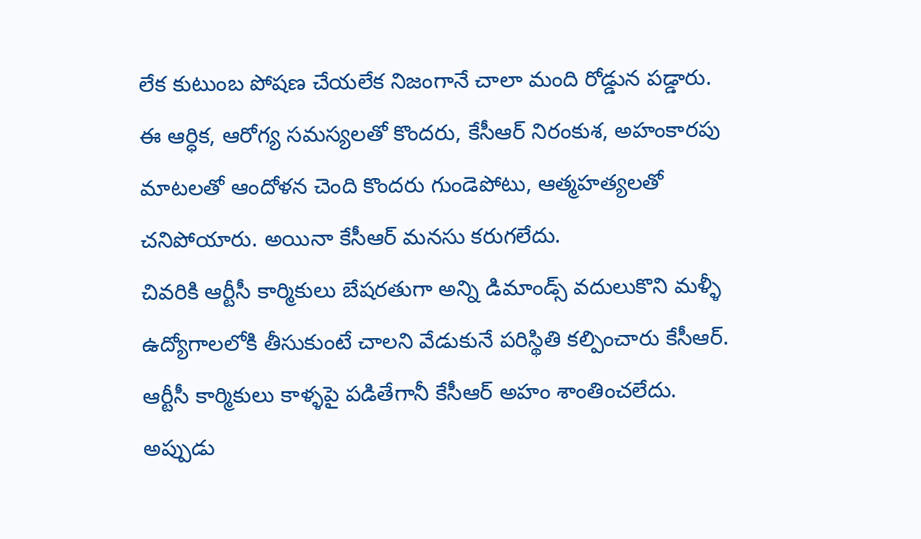లేక కుటుంబ పోషణ చేయలేక నిజంగానే చాలా మంది రోడ్డున పడ్డారు.
ఈ ఆర్ధిక, ఆరోగ్య సమస్యలతో కొందరు, కేసీఆర్ నిరంకుశ, అహంకారపు మాటలతో ఆందోళన చెంది కొందరు గుండెపోటు, ఆత్మహత్యలతో చనిపోయారు. అయినా కేసీఆర్ మనసు కరుగలేదు.
చివరికి ఆర్టీసీ కార్మికులు బేషరతుగా అన్ని డిమాండ్స్ వదులుకొని మళ్ళీ ఉద్యోగాలలోకి తీసుకుంటే చాలని వేడుకునే పరిస్థితి కల్పించారు కేసీఆర్. ఆర్టీసీ కార్మికులు కాళ్ళపై పడితేగానీ కేసీఆర్ అహం శాంతించలేదు.
అప్పుడు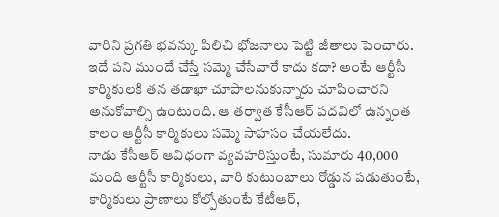వారిని ప్రగతి భవన్కు పిలిచి భోజనాలు పెట్టి జీతాలు పెంచారు. ఇదే పని ముందే చేస్తే సమ్మె చేసేవారే కాదు కదా? అంటే ఆర్టీసీ కార్మికులకి తన తడాఖా చూపాలనుకున్నారు చూపించారని అనుకోవాల్సి ఉంటుంది. ఆ తర్వాత కేసీఆర్ పదవిలో ఉన్నంత కాలం ఆర్టీసీ కార్మికులు సమ్మె సాహసం చేయలేదు.
నాడు కేసీఆర్ ఆవిధంగా వ్యవహరిస్తుంటే, సుమారు 40,000 మంది ఆర్టీసీ కార్మికులు, వారి కుటుంబాలు రోడ్డున పడుతుంటే, కార్మికులు ప్రాణాలు కోల్పోతుంటే కేటీఆర్,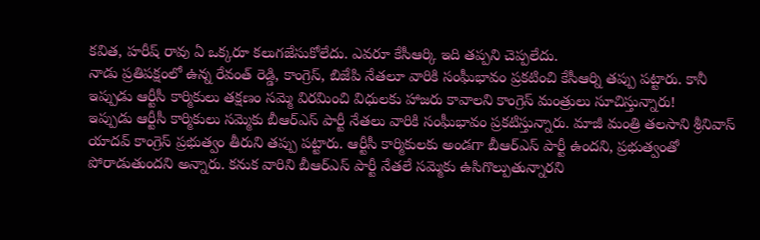కవిత, హరీష్ రావు ఏ ఒక్కరూ కలుగజేసుకోలేదు. ఎవరూ కేసీఆర్కి ఇది తప్పని చెప్పలేదు.
నాడు ప్రతిపక్షంలో ఉన్న రేవంత్ రెడ్డి, కాంగ్రెస్, బిజేపి నేతలూ వారికి సంఘీభావం ప్రకటించి కేసీఆర్ని తప్పు పట్టారు. కానీ ఇప్పుడు ఆర్టీసీ కార్మికులు తక్షణం సమ్మె విరమించి విధులకు హాజరు కావాలని కాంగ్రెస్ మంత్రులు సూచిస్తున్నారు!
ఇప్పుడు ఆర్టీసీ కార్మికులు సమ్మెకు బీఆర్ఎస్ పార్టీ నేతలు వారికి సంఘీభావం ప్రకటిస్తున్నారు. మాజీ మంత్రి తలసాని శ్రీనివాస్ యాదవ్ కాంగ్రెస్ ప్రభుత్వం తీరుని తప్పు పట్టారు. ఆర్టీసీ కార్మికులకు అండగా బీఆర్ఎస్ పార్టీ ఉందని, ప్రభుత్వంతో పోరాడుతుందని అన్నారు. కనుక వారిని బీఆర్ఎస్ పార్టీ నేతలే సమ్మెకు ఉసిగొల్పుతున్నారని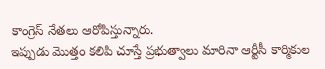కాంగ్రెస్ నేతలు ఆరోపిస్తున్నారు.
ఇప్పుడు మొత్తం కలిపి చూస్తే ప్రభుత్వాలు మారినా ఆర్టీసీ కార్మికుల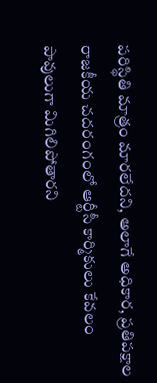పరిస్థితి మాత్రం మారలేదని, అలాగే అధికార, ప్రతిపక్షాల రాజకీయ చదరంగంలో ఆర్టీసీ కార్మికులు కేవలం పావులుగా మిగిలిపోతారని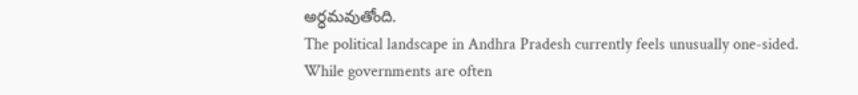అర్ధమవుతోంది.
The political landscape in Andhra Pradesh currently feels unusually one-sided. While governments are often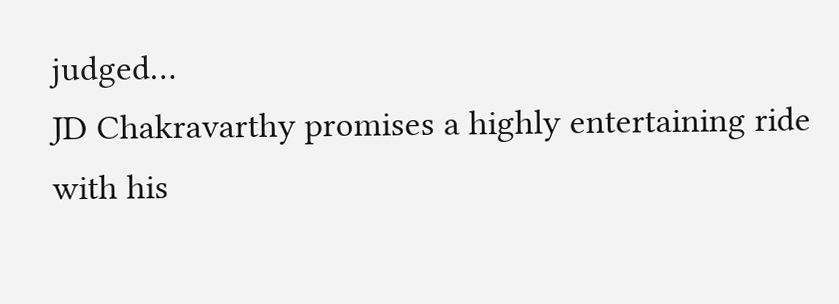judged…
JD Chakravarthy promises a highly entertaining ride with his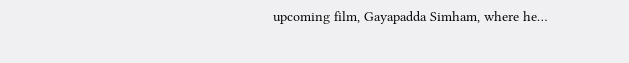upcoming film, Gayapadda Simham, where he…